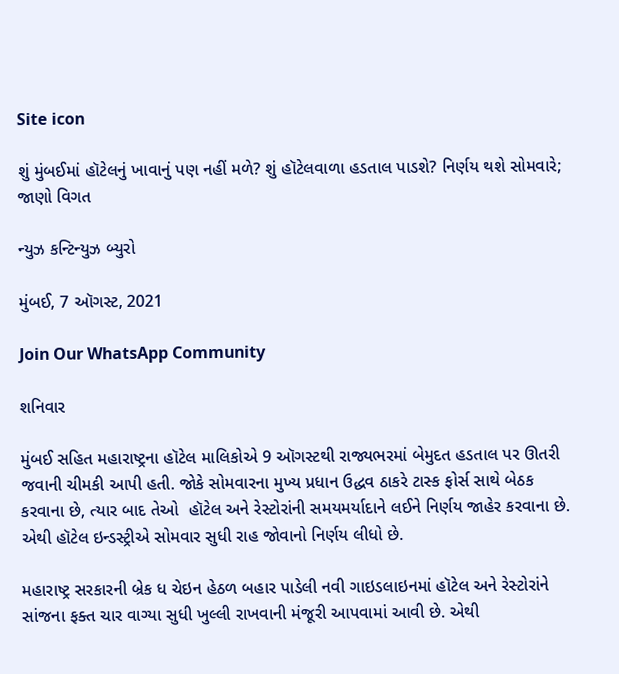Site icon

શું મુંબઈમાં હૉટેલનું ખાવાનું પણ નહીં મળે? શું હૉટેલવાળા હડતાલ પાડશે? નિર્ણય થશે સોમવારે; જાણો વિગત

ન્યુઝ કન્ટિન્યુઝ બ્યુરો

મુંબઈ, 7 ઑગસ્ટ, 2021

Join Our WhatsApp Community

શનિવાર

મુંબઈ સહિત મહારાષ્ટ્રના હૉટેલ માલિકોએ 9 ઑગસ્ટથી રાજ્યભરમાં બેમુદત હડતાલ પર ઊતરી જવાની ચીમકી આપી હતી. જોકે સોમવારના મુખ્ય પ્રધાન ઉદ્ધવ ઠાકરે ટાસ્ક ફોર્સ સાથે બેઠક કરવાના છે, ત્યાર બાદ તેઓ  હૉટેલ અને રેસ્ટોરાંની સમયમર્યાદાને લઈને નિર્ણય જાહેર કરવાના છે. એથી હૉટેલ ઇન્ડસ્ટ્રીએ સોમવાર સુધી રાહ જોવાનો નિર્ણય લીધો છે.

મહારાષ્ટ્ર સરકારની બ્રેક ધ ચેઇન હેઠળ બહાર પાડેલી નવી ગાઇડલાઇનમાં હૉટેલ અને રેસ્ટોરાંને સાંજના ફક્ત ચાર વાગ્યા સુધી ખુલ્લી રાખવાની મંજૂરી આપવામાં આવી છે. એથી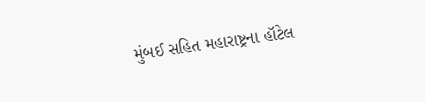મુંબઈ સહિત મહારાષ્ટ્રના હૉટેલ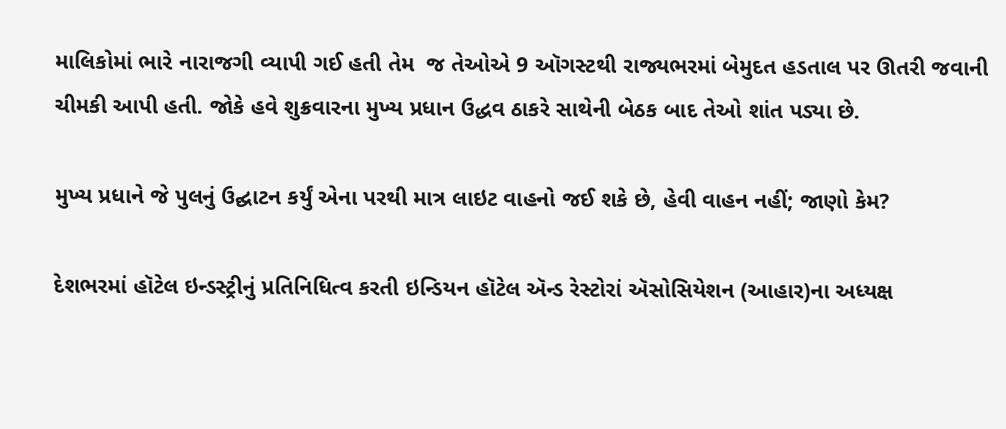માલિકોમાં ભારે નારાજગી વ્યાપી ગઈ હતી તેમ  જ તેઓએ 9 ઑગસ્ટથી રાજ્યભરમાં બેમુદત હડતાલ પર ઊતરી જવાની ચીમકી આપી હતી. જોકે હવે શુક્રવારના મુખ્ય પ્રધાન ઉદ્ધવ ઠાકરે સાથેની બેઠક બાદ તેઓ શાંત પડ્યા છે.

મુખ્ય પ્રધાને જે પુલનું ઉદ્ઘાટન કર્યું એના પરથી માત્ર લાઇટ વાહનો જઈ શકે છે, હેવી વાહન નહીં; જાણો કેમ?

દેશભરમાં હૉટેલ ઇન્ડસ્ટ્રીનું પ્રતિનિધિત્વ કરતી ઇન્ડિયન હૉટેલ ઍન્ડ રેસ્ટોરાં ઍસોસિયેશન (આહાર)ના અધ્યક્ષ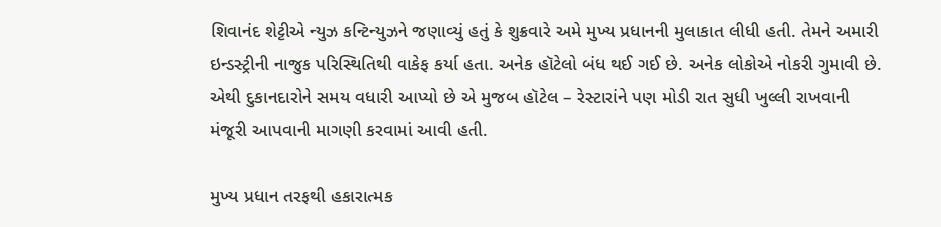શિવાનંદ શેટ્ટીએ ન્યુઝ કન્ટિન્યુઝને જણાવ્યું હતું કે શુક્રવારે અમે મુખ્ય પ્રધાનની મુલાકાત લીધી હતી. તેમને અમારી ઇન્ડસ્ટ્રીની નાજુક પરિસ્થિતિથી વાકેફ કર્યા હતા. અનેક હૉટેલો બંધ થઈ ગઈ છે. અનેક લોકોએ નોકરી ગુમાવી છે. એથી દુકાનદારોને સમય વધારી આપ્યો છે એ મુજબ હૉટેલ – રેસ્ટારાંને પણ મોડી રાત સુધી ખુલ્લી રાખવાની મંજૂરી આપવાની માગણી કરવામાં આવી હતી.

મુખ્ય પ્રધાન તરફથી હકારાત્મક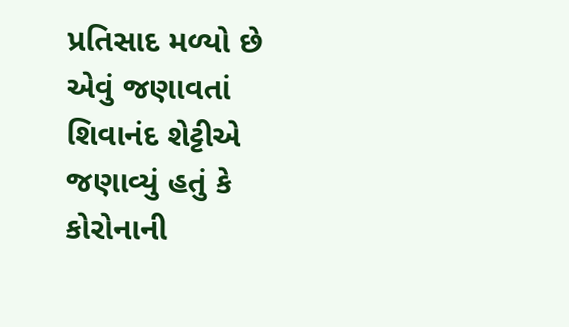પ્રતિસાદ મળ્યો છે એવું જણાવતાં શિવાનંદ શેટ્ટીએ જણાવ્યું હતું કે કોરોનાની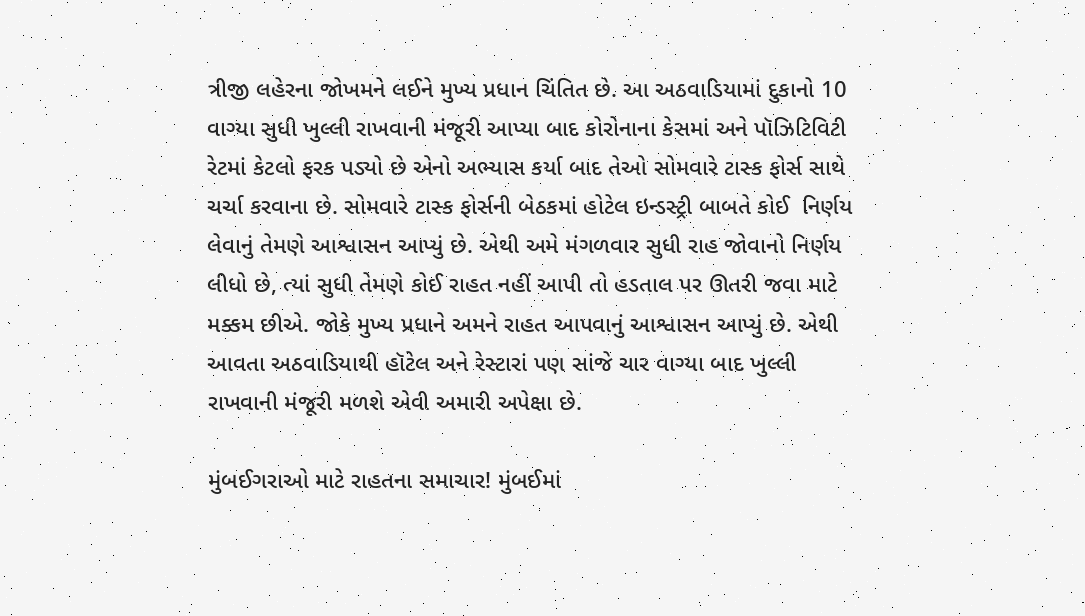ત્રીજી લહેરના જોખમને લઈને મુખ્ય પ્રધાન ચિંતિત છે. આ અઠવાડિયામાં દુકાનો 10 વાગ્યા સુધી ખુલ્લી રાખવાની મંજૂરી આપ્યા બાદ કોરોનાના કેસમાં અને પૉઝિટિવિટી રેટમાં કેટલો ફરક પડ્યો છે એનો અભ્યાસ કર્યા બાદ તેઓ સોમવારે ટાસ્ક ફોર્સ સાથે ચર્ચા કરવાના છે. સોમવારે ટાસ્ક ફોર્સની બેઠકમાં હોટેલ ઇન્ડસ્ટ્રી બાબતે કોઈ  નિર્ણય લેવાનું તેમણે આશ્વાસન આપ્યું છે. એથી અમે મંગળવાર સુધી રાહ જોવાનો નિર્ણય લીધો છે, ત્યાં સુધી તેમણે કોઈ રાહત નહીં આપી તો હડતાલ પર ઊતરી જવા માટે મક્કમ છીએ. જોકે મુખ્ય પ્રધાને અમને રાહત આપવાનું આશ્વાસન આપ્યું છે. એથી આવતા અઠવાડિયાથી હૉટેલ અને રેસ્ટારાં પણ સાંજે ચાર વાગ્યા બાદ ખુલ્લી રાખવાની મંજૂરી મળશે એવી અમારી અપેક્ષા છે.

મુંબઈગરાઓ માટે રાહતના સમાચાર! મુંબઈમાં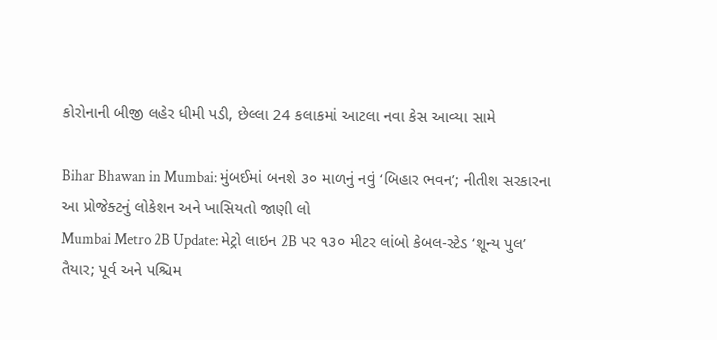કોરોનાની બીજી લહેર ધીમી પડી, છેલ્લા 24 કલાકમાં આટલા નવા કેસ આવ્યા સામે

Bihar Bhawan in Mumbai: મુંબઈમાં બનશે ૩૦ માળનું નવું ‘બિહાર ભવન’; નીતીશ સરકારના આ પ્રોજેક્ટનું લોકેશન અને ખાસિયતો જાણી લો
Mumbai Metro 2B Update: મેટ્રો લાઇન 2B પર ૧૩૦ મીટર લાંબો કેબલ-સ્ટેડ ‘શૂન્ય પુલ’ તૈયાર; પૂર્વ અને પશ્ચિમ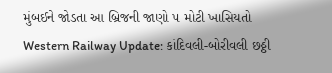મુંબઈને જોડતા આ બ્રિજની જાણો ૫ મોટી ખાસિયતો
Western Railway Update: કાંદિવલી-બોરીવલી છઠ્ઠી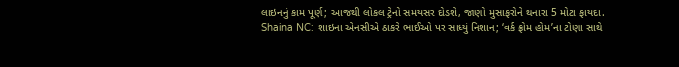લાઇનનું કામ પૂર્ણ; આજથી લોકલ ટ્રેનો સમયસર દોડશે, જાણો મુસાફરોને થનારા 5 મોટા ફાયદા.
Shaina NC: શાઇના એનસીએ ઠાકરે ભાઈઓ પર સાધ્યું નિશાન; ‘વર્ક ફ્રોમ હોમ’ના ટોણા સાથે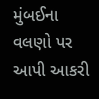મુંબઈના વલણો પર આપી આકરી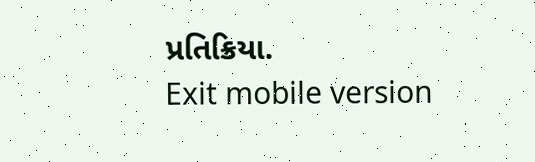પ્રતિક્રિયા.
Exit mobile version